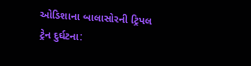ઓડિશાના બાલાસોરની ટ્રિપલ ટ્રેન દુર્ઘટના: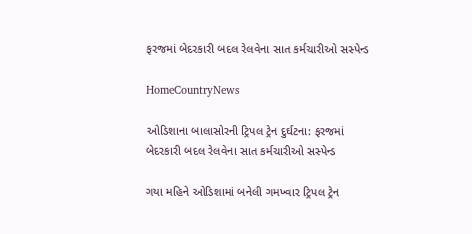ફરજમાં બેદરકારી બદલ રેલવેના સાત કર્મચારીઓ સસ્પેન્ડ

HomeCountryNews

ઓડિશાના બાલાસોરની ટ્રિપલ ટ્રેન દુર્ઘટના: ફરજમાં બેદરકારી બદલ રેલવેના સાત કર્મચારીઓ સસ્પેન્ડ

ગયા મહિને ઓડિશામાં બનેલી ગમખ્વાર ટ્રિપલ ટ્રેન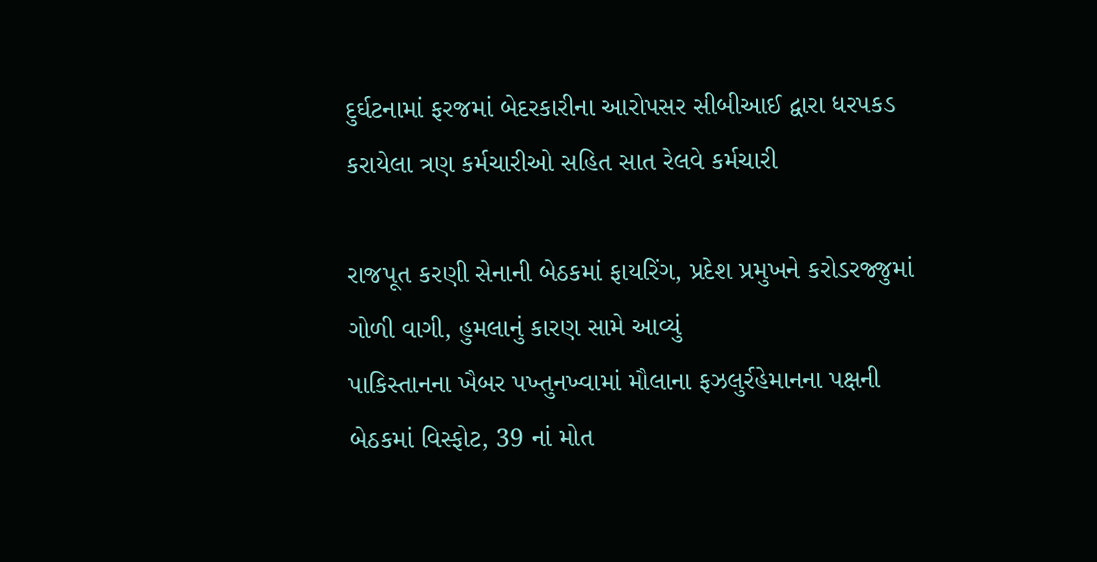દુર્ઘટનામાં ફરજમાં બેદરકારીના આરોપસર સીબીઆઈ દ્વારા ધરપકડ કરાયેલા ત્રણ કર્મચારીઓ સહિત સાત રેલવે કર્મચારી

રાજપૂત કરણી સેનાની બેઠકમાં ફાયરિંગ, પ્રદેશ પ્રમુખને કરોડરજ્જુમાં ગોળી વાગી, હુમલાનું કારણ સામે આવ્યું
પાકિસ્તાનના ખૈબર પખ્તુનખ્વામાં મૌલાના ફઝલુર્રહેમાનના પક્ષની બેઠકમાં વિસ્ફોટ, 39 નાં મોત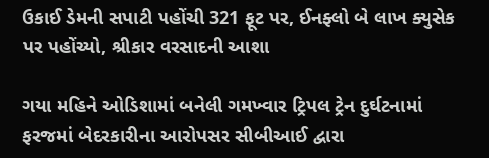ઉકાઈ ડેમની સપાટી પહોંચી 321 ફૂટ પર, ઈનફ્લો બે લાખ ક્યુસેક પર પહોંચ્યો, શ્રીકાર વરસાદની આશા

ગયા મહિને ઓડિશામાં બનેલી ગમખ્વાર ટ્રિપલ ટ્રેન દુર્ઘટનામાં ફરજમાં બેદરકારીના આરોપસર સીબીઆઈ દ્વારા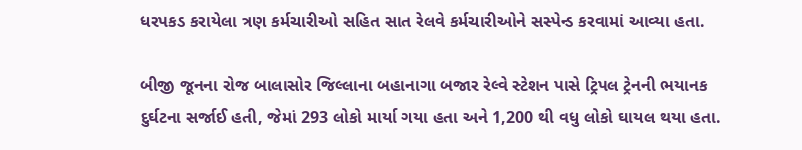ધરપકડ કરાયેલા ત્રણ કર્મચારીઓ સહિત સાત રેલવે કર્મચારીઓને સસ્પેન્ડ કરવામાં આવ્યા હતા.

બીજી જૂનના રોજ બાલાસોર જિલ્લાના બહાનાગા બજાર રેલ્વે સ્ટેશન પાસે ટ્રિપલ ટ્રેનની ભયાનક દુર્ઘટના સર્જાઈ હતી, જેમાં 293 લોકો માર્યા ગયા હતા અને 1,200 થી વધુ લોકો ઘાયલ થયા હતા.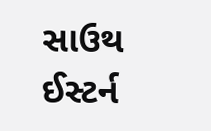સાઉથ ઈસ્ટર્ન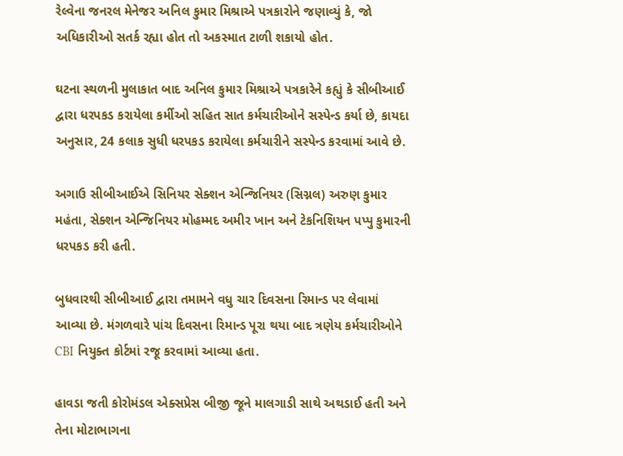રેલ્વેના જનરલ મેનેજર અનિલ કુમાર મિશ્રાએ પત્રકારોને જણાવ્યું કે, જો અધિકારીઓ સતર્ક રહ્યા હોત તો અકસ્માત ટાળી શકાયો હોત.

ઘટના સ્થળની મુલાકાત બાદ અનિલ કુમાર મિશ્રાએ પત્રકારેને કહ્યું કે સીબીઆઈ દ્વારા ધરપકડ કરાયેલા કર્મીઓ સહિત સાત કર્મચારીઓને સસ્પેન્ડ કર્યા છે, કાયદા અનુસાર, 24 કલાક સુધી ધરપકડ કરાયેલા કર્મચારીને સસ્પેન્ડ કરવામાં આવે છે.

અગાઉ સીબીઆઈએ સિનિયર સેક્શન એન્જિનિયર (સિગ્નલ) અરુણ કુમાર મહંતા, સેક્શન એન્જિનિયર મોહમ્મદ અમીર ખાન અને ટેકનિશિયન પપ્પુ કુમારની ધરપકડ કરી હતી.

બુધવારથી સીબીઆઈ દ્વારા તમામને વધુ ચાર દિવસના રિમાન્ડ પર લેવામાં આવ્યા છે. મંગળવારે પાંચ દિવસના રિમાન્ડ પૂરા થયા બાદ ત્રણેય કર્મચારીઓને CBI નિયુક્ત કોર્ટમાં રજૂ કરવામાં આવ્યા હતા.

હાવડા જતી કોરોમંડલ એક્સપ્રેસ બીજી જૂને માલગાડી સાથે અથડાઈ હતી અને તેના મોટાભાગના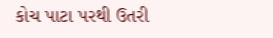કોચ પાટા પરથી ઉતરી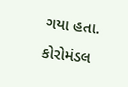ગયા હતા. કોરોમંડલ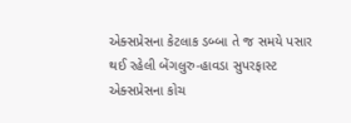એક્સપ્રેસના કેટલાક ડબ્બા તે જ સમયે પસાર થઈ રહેલી બેંગલુરુ-હાવડા સુપરફાસ્ટ એક્સપ્રેસના કોચ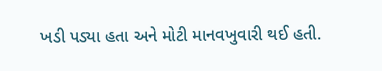ખડી પડ્યા હતા અને મોટી માનવખુવારી થઈ હતી.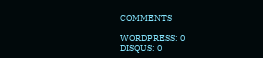COMMENTS

WORDPRESS: 0
DISQUS: 0